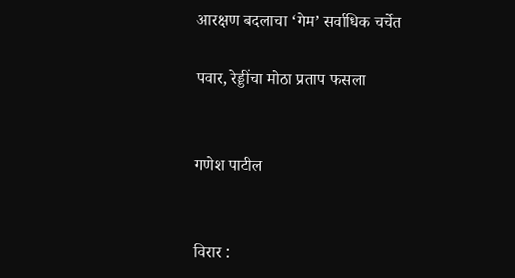आरक्षण बदलाचा ‘गेम’ सर्वाधिक चर्चेत

पवार, रेड्डींचा मोठा प्रताप फसला


गणेश पाटील


विरार :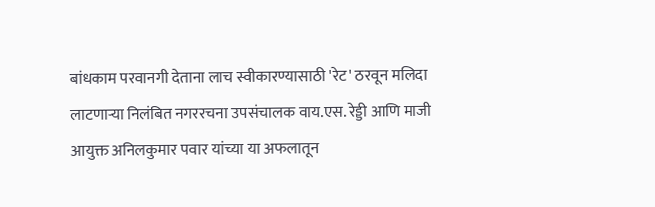बांधकाम परवानगी देताना लाच स्वीकारण्यासाठी 'रेट' ठरवून मलिदा लाटणाऱ्या निलंबित नगररचना उपसंचालक वाय.एस. रेड्डी आणि माजी आयुक्त अनिलकुमार पवार यांच्या या अफलातून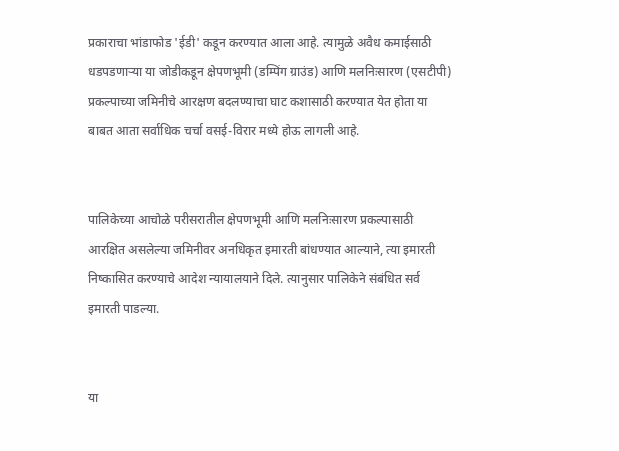प्रकाराचा भांडाफोड 'ईडी' कडून करण्यात आला आहे. त्यामुळे अवैध कमाईसाठी धडपडणाऱ्या या जोडीकडून क्षेपणभूमी (डम्पिंग ग्राउंड) आणि मलनिःसारण (एसटीपी) प्रकल्पाच्या जमिनीचे आरक्षण बदलण्याचा घाट कशासाठी करण्यात येत होता या बाबत आता सर्वाधिक चर्चा वसई-विरार मध्ये होऊ लागली आहे.


पालिकेच्या आचोळे परीसरातील क्षेपणभूमी आणि मलनिःसारण प्रकल्पासाठी आरक्षित असलेल्या जमिनीवर अनधिकृत इमारती बांधण्यात आल्याने, त्या इमारती निष्कासित करण्याचे आदेश न्यायालयाने दिले. त्यानुसार पालिकेने संबंधित सर्व इमारती पाडल्या.


या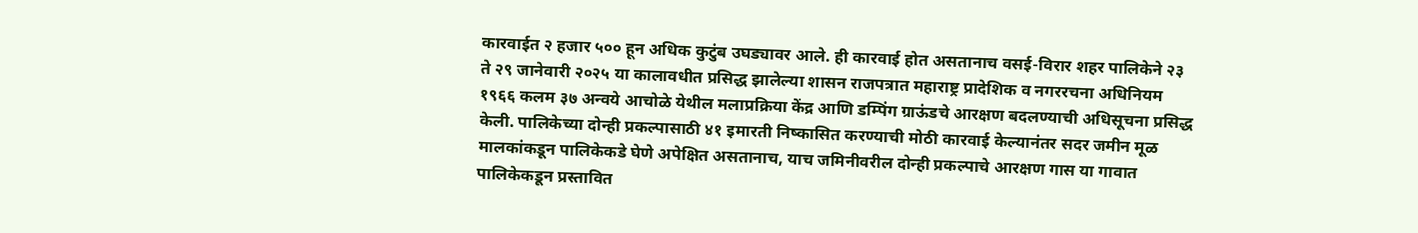कारवाईत २ हजार ५०० हून अधिक कुटुंब उघड्यावर आले. ही कारवाई होत असतानाच वसई-विरार शहर पालिकेने २३ ते २९ जानेवारी २०२५ या कालावधीत प्रसिद्ध झालेल्या शासन राजपत्रात महाराष्ट्र प्रादेशिक व नगररचना अधिनियम १९६६ कलम ३७ अन्वये आचोळे येथील मलाप्रक्रिया केंद्र आणि डम्पिंग ग्राऊंडचे आरक्षण बदलण्याची अधिसूचना प्रसिद्ध केली. पालिकेच्या दोन्ही प्रकल्पासाठी ४१ इमारती निष्कासित करण्याची मोठी कारवाई केल्यानंतर सदर जमीन मूळ मालकांकडून पालिकेकडे घेणे अपेक्षित असतानाच, याच जमिनीवरील दोन्ही प्रकल्पाचे आरक्षण गास या गावात पालिकेकडून प्रस्तावित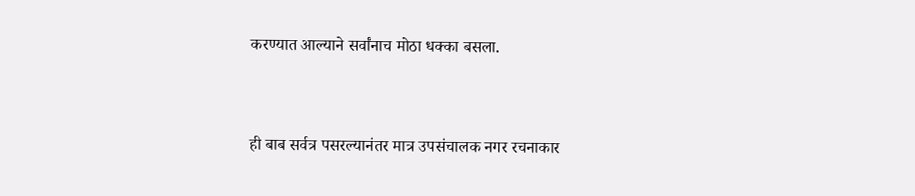करण्यात आल्याने सर्वांनाच मोठा धक्का बसला.


ही बाब सर्वत्र पसरल्यानंतर मात्र उपसंचालक नगर रचनाकार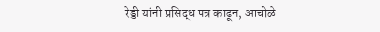रेड्डी यांनी प्रसिद्ध पत्र काढून, आचोळे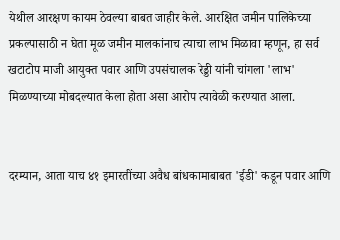येथील आरक्षण कायम ठेवल्या बाबत जाहीर केले. आरक्षित जमीन पालिकेच्या प्रकल्पासाठी न घेता मूळ जमीन मालकांनाच त्याचा लाभ मिळावा म्हणून, हा सर्व खटाटोप माजी आयुक्त पवार आणि उपसंचालक रेड्डी यांनी चांगला 'लाभ' मिळण्याच्या मोबदल्यात केला होता असा आरोप त्यावेळी करण्यात आला.


दरम्यान, आता याच ४१ इमारतींच्या अवैध बांधकामाबाबत 'ईडी' कडून पवार आणि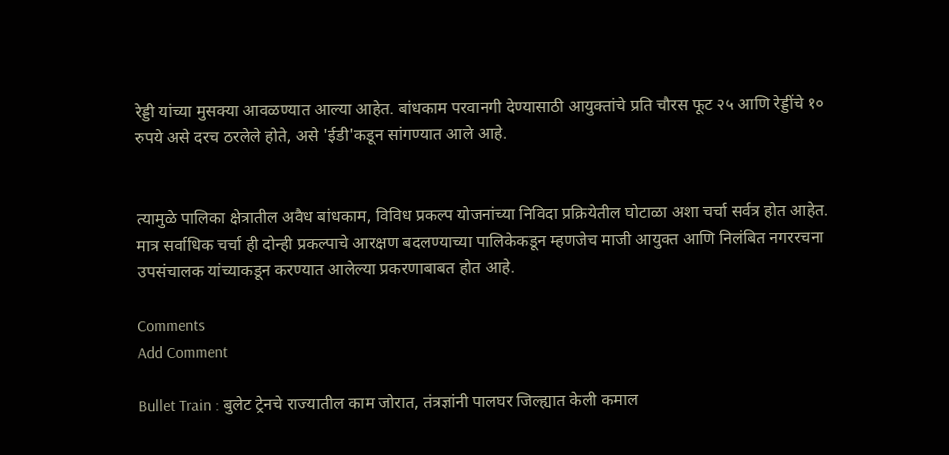रेड्डी यांच्या मुसक्या आवळण्यात आल्या आहेत. बांधकाम परवानगी देण्यासाठी आयुक्तांचे प्रति चौरस फूट २५ आणि रेड्डींचे १० रुपये असे दरच ठरलेले होते, असे 'ईडी'कडून सांगण्यात आले आहे.


त्यामुळे पालिका क्षेत्रातील अवैध बांधकाम, विविध प्रकल्प योजनांच्या निविदा प्रक्रियेतील घोटाळा अशा चर्चा सर्वत्र होत आहेत. मात्र सर्वाधिक चर्चा ही दोन्ही प्रकल्पाचे आरक्षण बदलण्याच्या पालिकेकडून म्हणजेच माजी आयुक्त आणि निलंबित नगररचना उपसंचालक यांच्याकडून करण्यात आलेल्या प्रकरणाबाबत होत आहे.

Comments
Add Comment

Bullet Train : बुलेट ट्रेनचे राज्यातील काम जोरात, तंत्रज्ञांनी पालघर जिल्ह्यात केली कमाल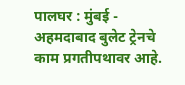पालघर : मुंबई - अहमदाबाद बुलेट ट्रेनचे काम प्रगतीपथावर आहे.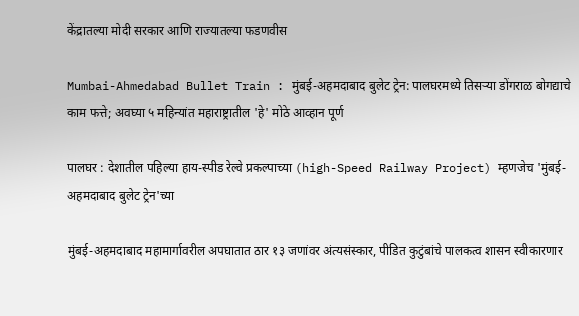केंद्रातल्या मोदी सरकार आणि राज्यातल्या फडणवीस

Mumbai-Ahmedabad Bullet Train : मुंबई-अहमदाबाद बुलेट ट्रेन: पालघरमध्ये तिसऱ्या डोंगराळ बोगद्याचे काम फत्ते; अवघ्या ५ महिन्यांत महाराष्ट्रातील 'हे' मोठे आव्हान पूर्ण

पालघर : देशातील पहिल्या हाय-स्पीड रेल्वे प्रकल्पाच्या (high-Speed Railway Project) म्हणजेच 'मुंबई-अहमदाबाद बुलेट ट्रेन'च्या

मुंबई-अहमदाबाद महामार्गावरील अपघातात ठार १३ जणांवर अंत्यसंस्कार, पीडित कुटुंबांचे पालकत्व शासन स्वीकारणार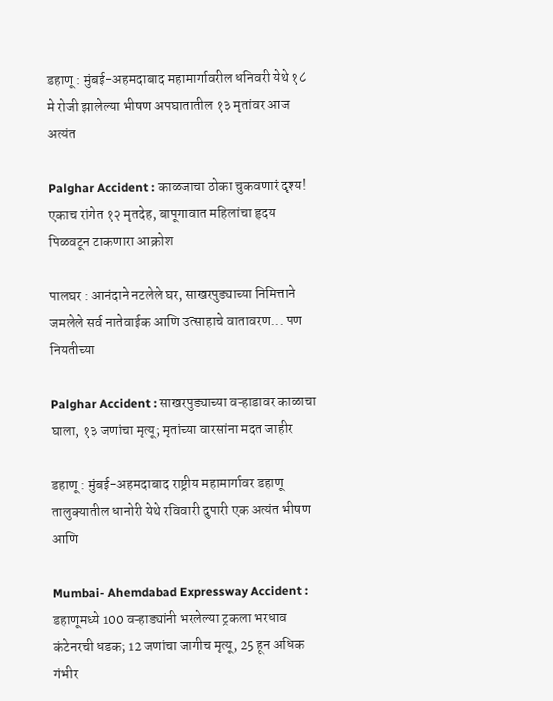डहाणू : मुंबई-अहमदाबाद महामार्गावरील धनिवरी येथे १८ मे रोजी झालेल्या भीषण अपघातातील १३ मृतांवर आज अत्यंत

Palghar Accident : काळजाचा ठोका चुकवणारं दृश्य! एकाच रांगेत १२ मृतदेह, बापूगावात महिलांचा हृदय पिळवटून टाकणारा आक्रोश

पालघर : आनंदाने नटलेले घर, साखरपुड्याच्या निमित्ताने जमलेले सर्व नातेवाईक आणि उत्साहाचे वातावरण... पण नियतीच्या

Palghar Accident : साखरपुड्याच्या वऱ्हाडावर काळाचा घाला, १३ जणांचा मृत्यू; मृतांच्या वारसांना मदत जाहीर

डहाणू : मुंबई-अहमदाबाद राष्ट्रीय महामार्गावर डहाणू तालुक्यातील धानोरी येथे रविवारी दुपारी एक अत्यंत भीषण आणि

Mumbai- Ahemdabad Expressway Accident : डहाणूमध्ये 100 वऱ्हाड्यांनी भरलेल्या ट्रकला भरधाव कंटेनरची धडक; 12 जणांचा जागीच मृत्यू, 25 हून अधिक गंभीर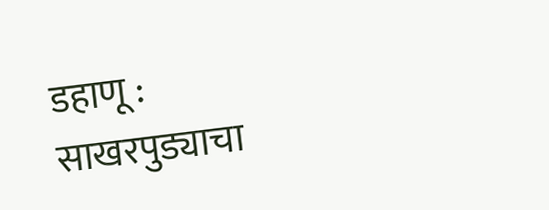डहाणू : साखरपुड्याचा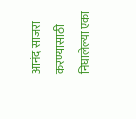आनंद साजरा करण्यासाठी निघालेल्या एका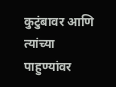कुटुंबावर आणि त्यांच्या पाहुण्यांवर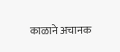काळाने अचानक